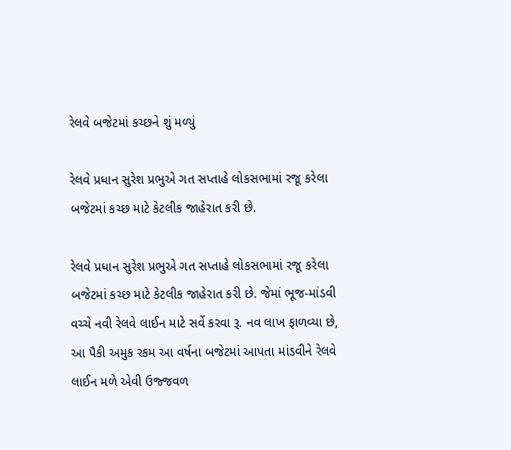રેલવે બજેટમાં કચ્છને શું મળ્યું

રેલવે પ્રધાન સુરેશ પ્રભુએ ગત સપ્તાહે લોકસભામાં રજૂ કરેલા બજેટમાં કચ્છ માટે કેટલીક જાહેરાત કરી છે.

રેલવે પ્રધાન સુરેશ પ્રભુએ ગત સપ્તાહે લોકસભામાં રજૂ કરેલા બજેટમાં કચ્છ માટે કેટલીક જાહેરાત કરી છે. જેમાં ભૂજ-માંડવી વચ્ચે નવી રેલવે લાઈન માટે સર્વે કરવા રૂ. નવ લાખ ફાળવ્યા છે, આ પૈકી અમુક રકમ આ વર્ષના બજેટમાં આપતા માંડવીને રેલવે લાઈન મળે એવી ઉજ્જવળ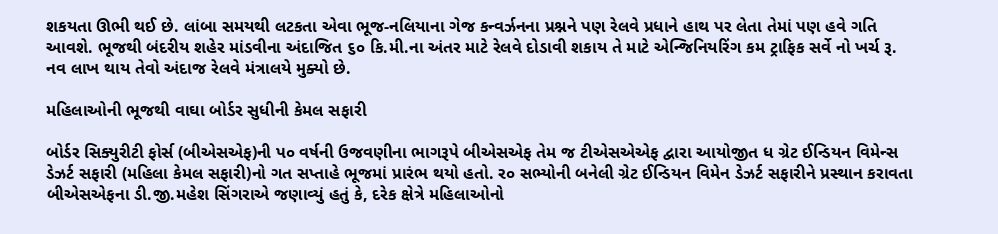શકયતા ઊભી થઈ છે. લાંબા સમયથી લટકતા એવા ભૂજ-નલિયાના ગેજ કન્વર્ઝનના પ્રશ્નને પણ રેલવે પ્રધાને હાથ પર લેતા તેમાં પણ હવે ગતિ આવશે. ભૂજથી બંદરીય શહેર માંડવીના અંદાજિત ૬૦ કિ.મી.ના અંતર માટે રેલવે દોડાવી શકાય તે માટે એન્જિનિયરિંગ કમ ટ્રાફિક સર્વે નો ખર્ચ રૂ. નવ લાખ થાય તેવો અંદાજ રેલવે મંત્રાલયે મુક્યો છે.

મહિલાઓની ભૂજથી વાઘા બોર્ડર સુધીની કેમલ સફારી

બોર્ડર સિક્યુરીટી ફોર્સ (બીએસએફ)ની પ૦ વર્ષની ઉજવણીના ભાગરૂપે બીએસએફ તેમ જ ટીએસએએફ દ્વારા આયોજીત ધ ગ્રેટ ઈન્ડિયન વિમેન્સ ડેઝર્ટ સફારી (મહિલા કેમલ સફારી)નો ગત સપ્તાહે ભૂજમાં પ્રારંભ થયો હતો. ર૦ સભ્યોની બનેલી ગ્રેટ ઈન્ડિયન વિમેન ડેઝર્ટ સફારીને પ્રસ્થાન કરાવતા બીએસએફના ડી.જી.મહેશ સિંગરાએ જણાવ્યું હતું કે, દરેક ક્ષેત્રે મહિલાઓનો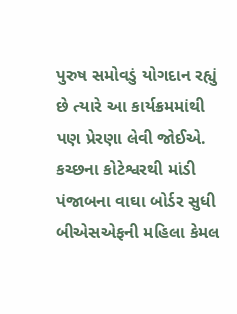પુરુષ સમોવડું યોગદાન રહ્યું છે ત્યારે આ કાર્યક્રમમાંથી પણ પ્રેરણા લેવી જોઈએ. કચ્છના કોટેશ્વરથી માંડી પંજાબના વાઘા બોર્ડર સુધી બીએસએફની મહિલા કેમલ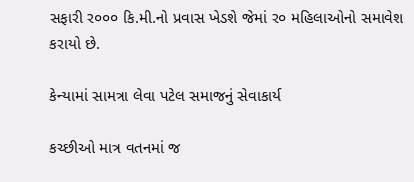સફારી ર૦૦૦ કિ.મી.નો પ્રવાસ ખેડશે જેમાં ર૦ મહિલાઓનો સમાવેશ કરાયો છે.

કેન્યામાં સામત્રા લેવા પટેલ સમાજનું સેવાકાર્ય

કચ્છીઓ માત્ર વતનમાં જ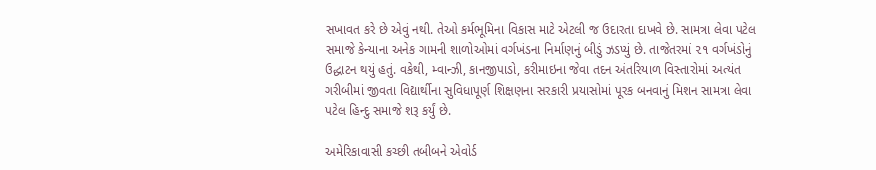સખાવત કરે છે એવું નથી. તેઓ કર્મભૂમિના વિકાસ માટે એટલી જ ઉદારતા દાખવે છે. સામત્રા લેવા પટેલ સમાજે કેન્યાના અનેક ગામની શાળોઓમાં વર્ગખંડના નિર્માણનું બીડું ઝડપ્યું છે. તાજેતરમાં ૨૧ વર્ગખંડોનું ઉદ્ધાટન થયું હતું. વકેથી, મ્વાન્ઝી, કાનજીપાડો, કરીમાઇના જેવા તદન અંતરિયાળ વિસ્તારોમાં અત્યંત ગરીબીમાં જીવતા વિદ્યાર્થીના સુવિધાપૂર્ણ શિક્ષણના સરકારી પ્રયાસોમાં પૂરક બનવાનું મિશન સામત્રા લેવા પટેલ હિન્દુ સમાજે શરૂ કર્યું છે.

અમેરિકાવાસી કચ્છી તબીબને એવોર્ડ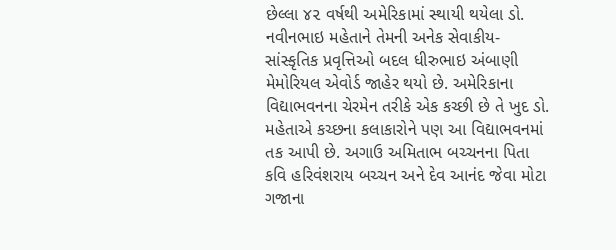છેલ્લા ૪૨ વર્ષથી અમેરિકામાં સ્થાયી થયેલા ડો. નવીનભાઇ મહેતાને તેમની અનેક સેવાકીય-સાંસ્કૃતિક પ્રવૃત્તિઓ બદલ ધીરુભાઇ અંબાણી મેમોરિયલ એવોર્ડ જાહેર થયો છે. અમેરિકાના વિદ્યાભવનના ચેરમેન તરીકે એક કચ્છી છે તે ખુદ ડો. મહેતાએ કચ્છના કલાકારોને પણ આ વિદ્યાભવનમાં તક આપી છે. અગાઉ અમિતાભ બચ્ચનના પિતા કવિ હરિવંશરાય બચ્ચન અને દેવ આનંદ જેવા મોટા ગજાના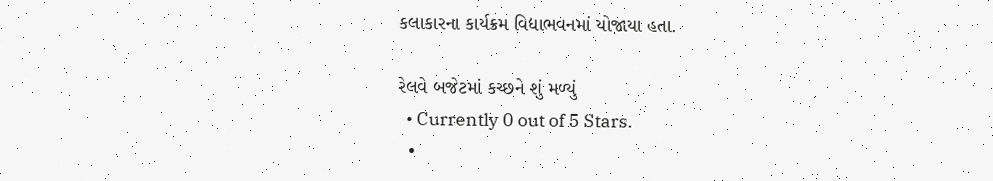કલાકારના કાર્યક્રમ વિદ્યાભવનમાં યોજાયા હતા.

રેલવે બજેટમાં કચ્છને શું મળ્યું
  • Currently 0 out of 5 Stars.
  •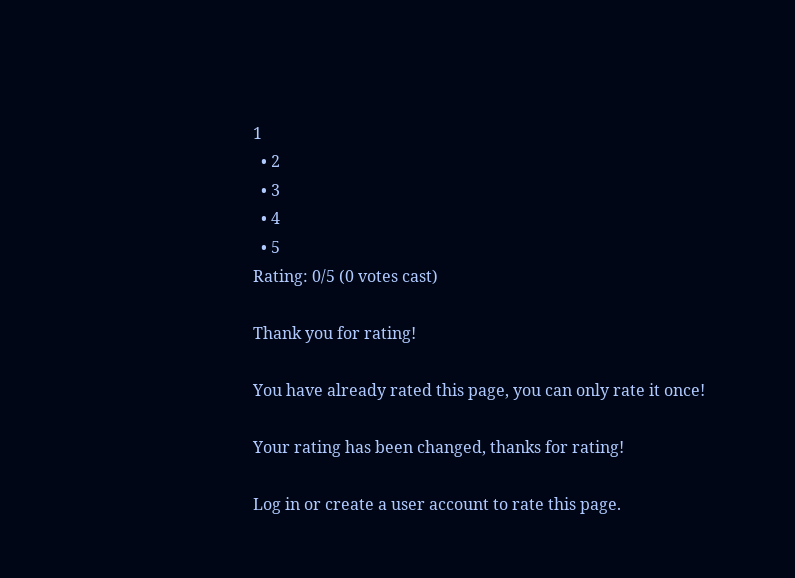1
  • 2
  • 3
  • 4
  • 5
Rating: 0/5 (0 votes cast)

Thank you for rating!

You have already rated this page, you can only rate it once!

Your rating has been changed, thanks for rating!

Log in or create a user account to rate this page.